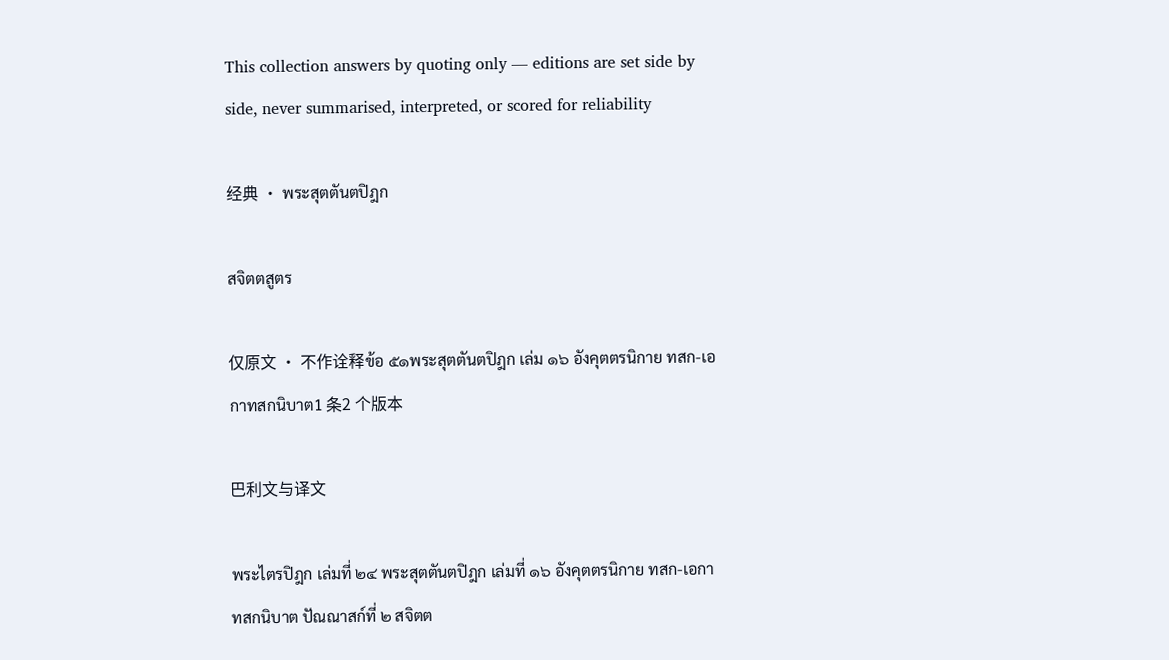This collection answers by quoting only — editions are set side by side, never summarised, interpreted, or scored for reliability

经典 · พระสุตตันตปิฎก

สจิตตสูตร

仅原文 · 不作诠释ข้อ ๕๑พระสุตตันตปิฎก เล่ม ๑๖ อังคุตตรนิกาย ทสก-เอกาทสกนิบาต1 条2 个版本

巴利文与译文

พระไตรปิฎก เล่มที่ ๒๔ พระสุตตันตปิฎก เล่มที่ ๑๖ อังคุตตรนิกาย ทสก-เอกาทสกนิบาต ปัณณาสก์ที่ ๒ สจิตต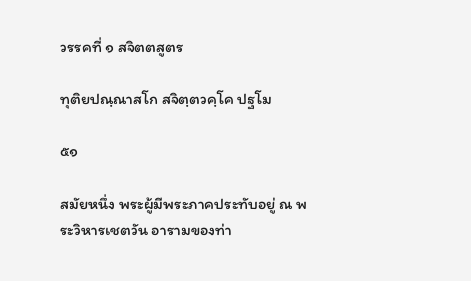วรรคที่ ๑ สจิตตสูตร

ทุติยปณฺณาสโก สจิตฺตวคฺโค ปฐโม

๕๑

สมัยหนึ่ง พระผู้มีพระภาคประทับอยู่ ณ พระวิหารเชตวัน อารามของท่า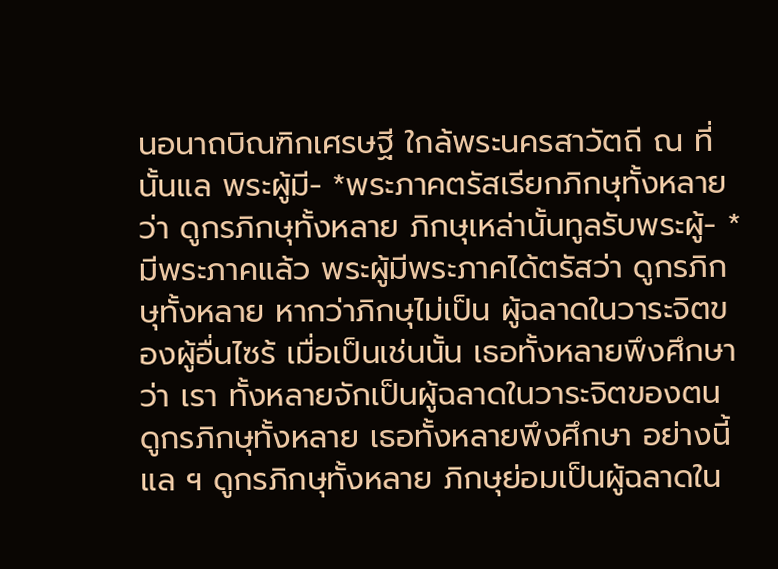นอนาถบิณฑิกเศรษฐี ใกล้พระนครสาวัตถี ณ ที่นั้นแล พระผู้มี- *พระภาคตรัสเรียกภิกษุทั้งหลายว่า ดูกรภิกษุทั้งหลาย ภิกษุเหล่านั้นทูลรับพระผู้- *มีพระภาคแล้ว พระผู้มีพระภาคได้ตรัสว่า ดูกรภิกษุทั้งหลาย หากว่าภิกษุไม่เป็น ผู้ฉลาดในวาระจิตของผู้อื่นไซร้ เมื่อเป็นเช่นนั้น เธอทั้งหลายพึงศึกษาว่า เรา ทั้งหลายจักเป็นผู้ฉลาดในวาระจิตของตน ดูกรภิกษุทั้งหลาย เธอทั้งหลายพึงศึกษา อย่างนี้แล ฯ ดูกรภิกษุทั้งหลาย ภิกษุย่อมเป็นผู้ฉลาดใน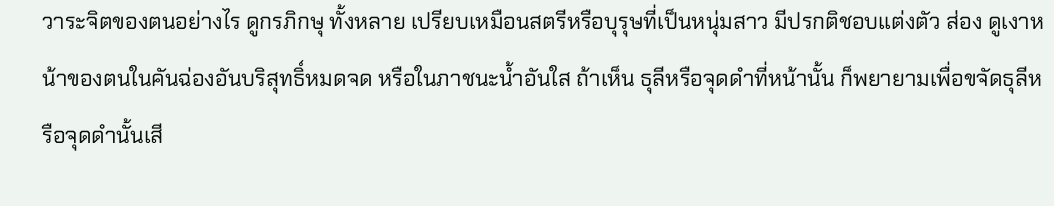วาระจิตของตนอย่างไร ดูกรภิกษุ ทั้งหลาย เปรียบเหมือนสตรีหรือบุรุษที่เป็นหนุ่มสาว มีปรกติชอบแต่งตัว ส่อง ดูเงาหน้าของตนในคันฉ่องอันบริสุทธิ์หมดจด หรือในภาชนะน้ำอันใส ถ้าเห็น ธุลีหรือจุดดำที่หน้านั้น ก็พยายามเพื่อขจัดธุลีหรือจุดดำนั้นเสี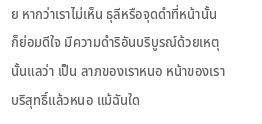ย หากว่าเราไม่เห็น ธุลีหรือจุดดำที่หน้านั้น ก็ย่อมดีใจ มีความดำริอันบริบูรณ์ด้วยเหตุนั้นแลว่า เป็น ลาภของเราหนอ หน้าของเราบริสุทธิ์แล้วหนอ แม้ฉันใด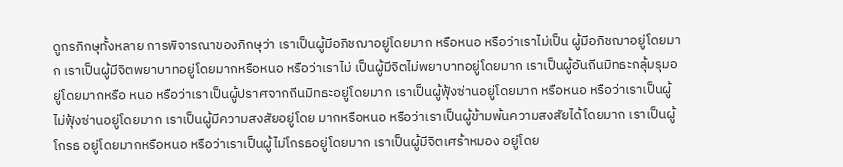ดูกรภิกษุทั้งหลาย การพิจารณาของภิกษุว่า เราเป็นผู้มีอภิชฌาอยู่โดยมาก หรือหนอ หรือว่าเราไม่เป็น ผู้มีอภิชฌาอยู่โดยมาก เราเป็นผู้มีจิตพยาบาทอยู่โดยมากหรือหนอ หรือว่าเราไม่ เป็นผู้มีจิตไม่พยาบาทอยู่โดยมาก เราเป็นผู้อันถีนมิทธะกลุ้มรุมอยู่โดยมากหรือ หนอ หรือว่าเราเป็นผู้ปราศจากถีนมิทธะอยู่โดยมาก เราเป็นผู้ฟุ้งซ่านอยู่โดยมาก หรือหนอ หรือว่าเราเป็นผู้ไม่ฟุ้งซ่านอยู่โดยมาก เราเป็นผู้มีความสงสัยอยู่โดย มากหรือหนอ หรือว่าเราเป็นผู้ข้ามพ้นความสงสัยได้โดยมาก เราเป็นผู้โกรธ อยู่โดยมากหรือหนอ หรือว่าเราเป็นผู้ไม่โกรธอยู่โดยมาก เราเป็นผู้มีจิตเศร้าหมอง อยู่โดย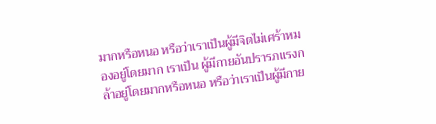มากหรือหนอ หรือว่าเราเป็นผู้มีจิตไม่เศร้าหมองอยู่โดยมาก เราเป็น ผู้มีกายอันปรารภแรงกล้าอยู่โดยมากหรือหนอ หรือว่าเราเป็นผู้มีกาย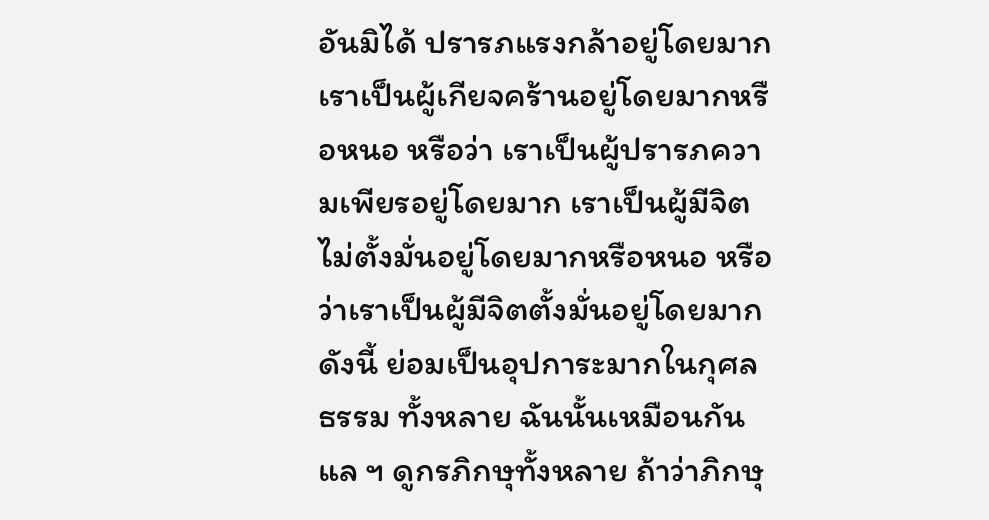อันมิได้ ปรารภแรงกล้าอยู่โดยมาก เราเป็นผู้เกียจคร้านอยู่โดยมากหรือหนอ หรือว่า เราเป็นผู้ปรารภความเพียรอยู่โดยมาก เราเป็นผู้มีจิตไม่ตั้งมั่นอยู่โดยมากหรือหนอ หรือว่าเราเป็นผู้มีจิตตั้งมั่นอยู่โดยมาก ดังนี้ ย่อมเป็นอุปการะมากในกุศลธรรม ทั้งหลาย ฉันนั้นเหมือนกันแล ฯ ดูกรภิกษุทั้งหลาย ถ้าว่าภิกษุ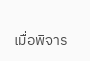เมื่อพิจาร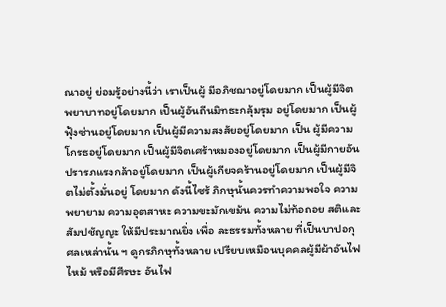ณาอยู่ ย่อมรู้อย่างนี้ว่า เราเป็นผู้ มีอภิชฌาอยู่โดยมาก เป็นผู้มีจิตพยาบาทอยู่โดยมาก เป็นผู้อันถีนมิทธะกลุ้มรุม อยู่โดยมาก เป็นผู้ฟุ้งซ่านอยู่โดยมาก เป็นผู้มีความสงสัยอยู่โดยมาก เป็น ผู้มีความโกรธอยู่โดยมาก เป็นผู้มีจิตเศร้าหมองอยู่โดยมาก เป็นผู้มีกายอัน ปรารภแรงกล้าอยู่โดยมาก เป็นผู้เกียจคร้านอยู่โดยมาก เป็นผู้มีจิตไม่ตั้งมั่นอยู่ โดยมาก ดังนี้ไซร้ ภิกษุนั้นควรทำความพอใจ ความพยายาม ความอุตสาหะ ความขะมักเขม้น ความไม่ท้อถอย สติและสัมปชัญญะ ให้มีประมาณยิ่ง เพื่อ ละธรรมทั้งหลาย ที่เป็นบาปอกุศลเหล่านั้น ฯ ดูกรภิกษุทั้งหลาย เปรียบเหมือนบุคคลผู้มีผ้าอันไฟไหม้ หรือมีศีรษะ อันไฟ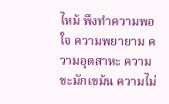ไหม้ พึงทำความพอใจ ความพยายาม ความอุตสาหะ ความขะมักเขม้น ความไม่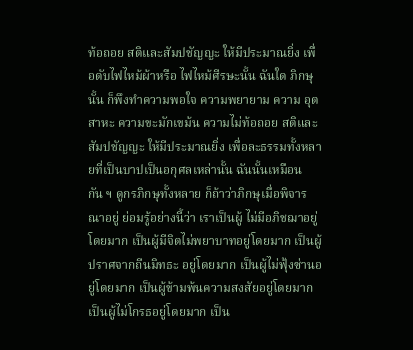ท้อถอย สติและสัมปชัญญะ ให้มีประมาณยิ่ง เพื่อดับไฟไหม้ผ้าหรือ ไฟไหม้ศีรษะนั้น ฉันใด ภิกษุนั้น ก็พึงทำความพอใจ ความพยายาม ความ อุตสาหะ ความขะมักเขม้น ความไม่ท้อถอย สติและสัมปชัญญะ ให้มีประมาณยิ่ง เพื่อละธรรมทั้งหลายที่เป็นบาปเป็นอกุศลเหล่านั้น ฉันนั้นเหมือนกัน ฯ ดูกรภิกษุทั้งหลาย ก็ถ้าว่าภิกษุเมื่อพิจารณาอยู่ ย่อมรู้อย่างนี้ว่า เราเป็นผู้ ไม่มีอภิชฌาอยู่โดยมาก เป็นผู้มีจิตไม่พยาบาทอยู่โดยมาก เป็นผู้ปราศจากถีนมิทธะ อยู่โดยมาก เป็นผู้ไม่ฟุ้งซ่านอยู่โดยมาก เป็นผู้ข้ามพ้นความสงสัยอยู่โดยมาก เป็นผู้ไม่โกรธอยู่โดยมาก เป็น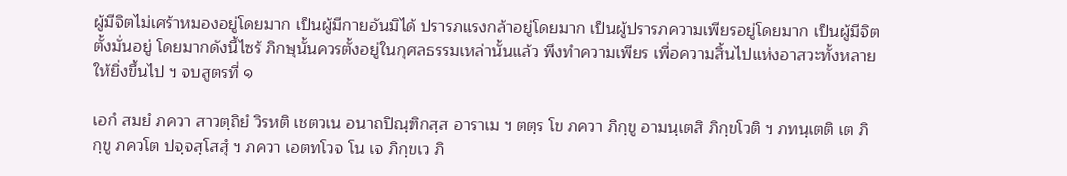ผู้มีจิตไม่เศร้าหมองอยู่โดยมาก เป็นผู้มีกายอันมิได้ ปรารภแรงกล้าอยู่โดยมาก เป็นผู้ปรารภความเพียรอยู่โดยมาก เป็นผู้มีจิตตั้งมั่นอยู่ โดยมากดังนี้ไซร้ ภิกษุนั้นควรตั้งอยู่ในกุศลธรรมเหล่านั้นแล้ว พึงทำความเพียร เพื่อความสิ้นไปแห่งอาสวะทั้งหลายให้ยิ่งขึ้นไป ฯ จบสูตรที่ ๑

เอกํ สมยํ ภควา สาวตฺถิยํ วิรหติ เชตวเน อนาถปิณฺฑิกสฺส อาราเม ฯ ตตฺร โข ภควา ภิกฺขู อามนฺเตสิ ภิกฺขโวติ ฯ ภทนฺเตติ เต ภิกฺขู ภควโต ปจฺจสฺโสสุํ ฯ ภควา เอตทโวจ โน เจ ภิกฺขเว ภิ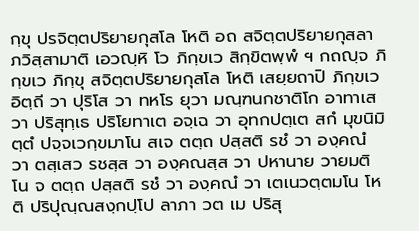กฺขุ ปรจิตฺตปริยายกุสโล โหติ อถ สจิตฺตปริยายกุสลา ภวิสฺสามาติ เอวญฺหิ โว ภิกฺขเว สิกฺขิตพฺพํ ฯ กถญฺจ ภิกฺขเว ภิกฺขุ สจิตฺตปริยายกุสโล โหติ เสยฺยถาปิ ภิกฺขเว อิตฺถี วา ปุริโส วา ทหโร ยุวา มณฺฑนกชาติโก อาทาเส วา ปริสุทฺเธ ปริโยทาเต อจฺเฉ วา อุทกปตฺเต สกํ มุขนิมิตฺตํ ปจฺจเวกฺขมาโน สเจ ตตฺถ ปสฺสติ รชํ วา องฺคณํ วา ตสฺเสว รชสฺส วา องฺคณสฺส วา ปหานาย วายมติ โน จ ตตฺถ ปสฺสติ รชํ วา องฺคณํ วา เตเนวตฺตมโน โหติ ปริปุณฺณสงฺกปฺโป ลาภา วต เม ปริสุ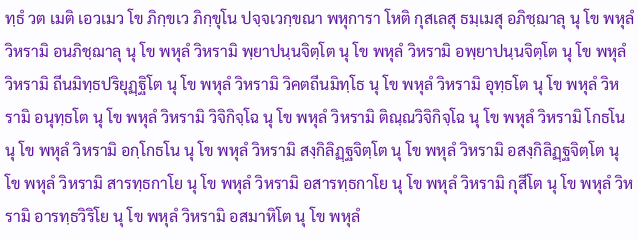ทฺธํ วต เมติ เอวเมว โข ภิกฺขเว ภิกฺขุโน ปจฺจเวกฺขณา พหุการา โหติ กุสเลสุ ธมฺเมสุ อภิชฺฌาลุ นุ โข พหุลํ วิหรามิ อนภิชฺฌาลุ นุ โข พหุลํ วิหรามิ พฺยาปนฺนจิตฺโต นุ โข พหุลํ วิหรามิ อพฺยาปนฺนจิตฺโต นุ โข พหุลํ วิหรามิ ถีนมิทฺธปริยุฏฺฐิโต นุ โข พหุลํ วิหรามิ วิคตถีนมิทฺโธ นุ โข พหุลํ วิหรามิ อุทฺธโต นุ โข พหุลํ วิหรามิ อนุทฺธโต นุ โข พหุลํ วิหรามิ วิจิกิจฺโฉ นุ โข พหุลํ วิหรามิ ติณฺณวิจิกิจฺโฉ นุ โข พหุลํ วิหรามิ โกธโน นุ โข พหุลํ วิหรามิ อกฺโกธโน นุ โข พหุลํ วิหรามิ สงฺกิลิฏฺฐจิตฺโต นุ โข พหุลํ วิหรามิ อสงฺกิลิฏฺฐจิตฺโต นุ โข พหุลํ วิหรามิ สารทฺธกาโย นุ โข พหุลํ วิหรามิ อสารทฺธกาโย นุ โข พหุลํ วิหรามิ กุสีโต นุ โข พหุลํ วิหรามิ อารทฺธวิริโย นุ โข พหุลํ วิหรามิ อสมาหิโต นุ โข พหุลํ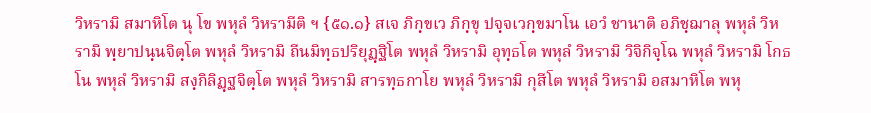วิหรามิ สมาหิโต นุ โข พหุลํ วิหรามีติ ฯ {๕๑.๑} สเจ ภิกฺขเว ภิกฺขุ ปจฺจเวกฺขมาโน เอวํ ชานาติ อภิชฺฌาลุ พหุลํ วิหรามิ พฺยาปนฺนจิตฺโต พหุลํ วิหรามิ ถีนมิทฺธปริยุฏฺฐิโต พหุลํ วิหรามิ อุทฺธโต พหุลํ วิหรามิ วิจิกิจฺโฉ พหุลํ วิหรามิ โกธโน พหุลํ วิหรามิ สงฺกิลิฏฺฐจิตฺโต พหุลํ วิหรามิ สารทฺธกาโย พหุลํ วิหรามิ กุสีโต พหุลํ วิหรามิ อสมาหิโต พหุ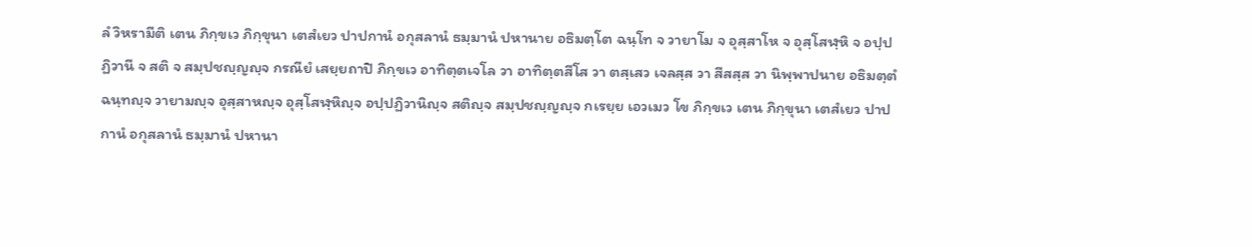ลํ วิหรามีติ เตน ภิกฺขเว ภิกฺขุนา เตสํเยว ปาปกานํ อกุสลานํ ธมฺมานํ ปหานาย อธิมตฺโต ฉนฺโท จ วายาโม จ อุสฺสาโห จ อุสฺโสฬฺหิ จ อปฺปฏิวานี จ สติ จ สมฺปชญฺญญฺจ กรณียํ เสยฺยถาปิ ภิกฺขเว อาทิตฺตเจโล วา อาทิตฺตสีโส วา ตสฺเสว เจลสฺส วา สีสสฺส วา นิพฺพาปนาย อธิมตฺตํ ฉนฺทญฺจ วายามญฺจ อุสฺสาหญฺจ อุสฺโสฬฺหิญฺจ อปฺปฏิวานิญฺจ สติญฺจ สมฺปชญฺญญฺจ กเรยฺย เอวเมว โข ภิกฺขเว เตน ภิกฺขุนา เตสํเยว ปาปกานํ อกุสลานํ ธมฺมานํ ปหานา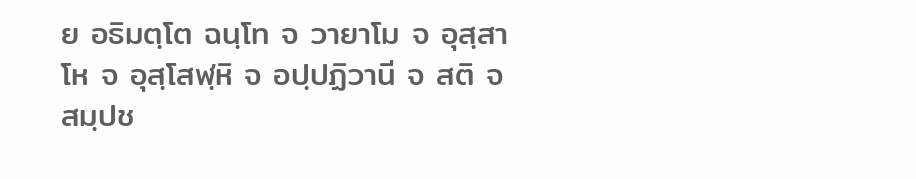ย อธิมตฺโต ฉนฺโท จ วายาโม จ อุสฺสาโห จ อุสฺโสฬฺหิ จ อปฺปฏิวานี จ สติ จ สมฺปช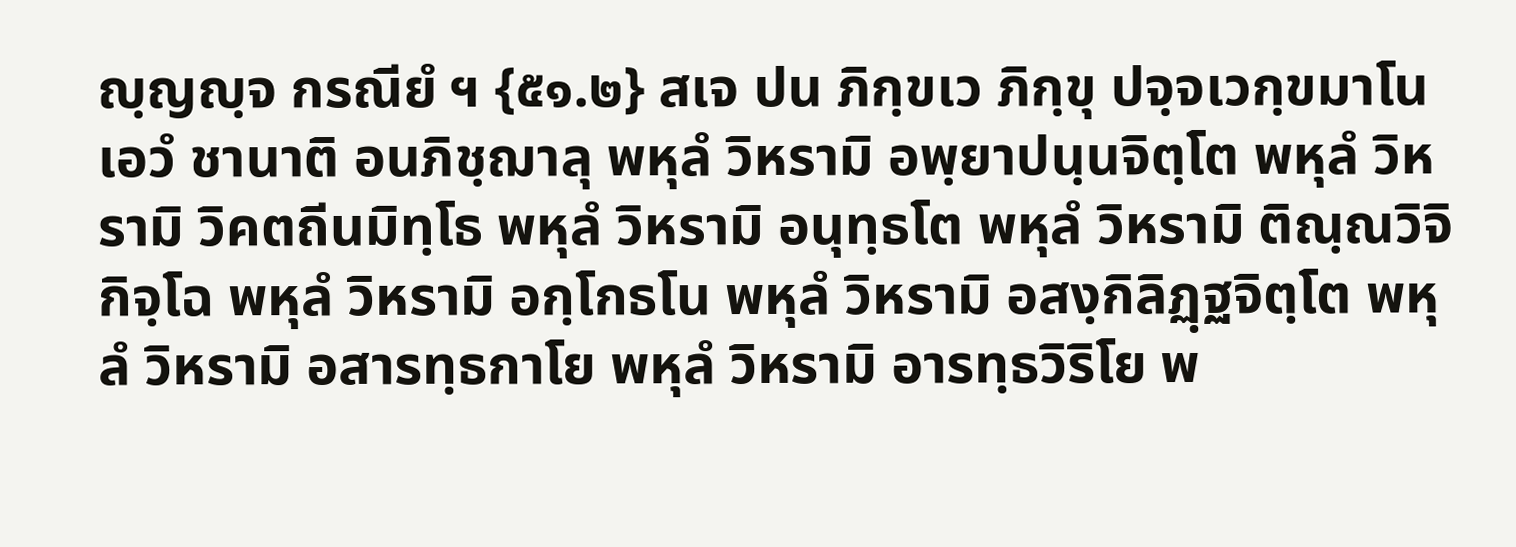ญฺญญฺจ กรณียํ ฯ {๕๑.๒} สเจ ปน ภิกฺขเว ภิกฺขุ ปจฺจเวกฺขมาโน เอวํ ชานาติ อนภิชฺฌาลุ พหุลํ วิหรามิ อพฺยาปนฺนจิตฺโต พหุลํ วิหรามิ วิคตถีนมิทฺโธ พหุลํ วิหรามิ อนุทฺธโต พหุลํ วิหรามิ ติณฺณวิจิกิจฺโฉ พหุลํ วิหรามิ อกฺโกธโน พหุลํ วิหรามิ อสงฺกิลิฏฺฐจิตฺโต พหุลํ วิหรามิ อสารทฺธกาโย พหุลํ วิหรามิ อารทฺธวิริโย พ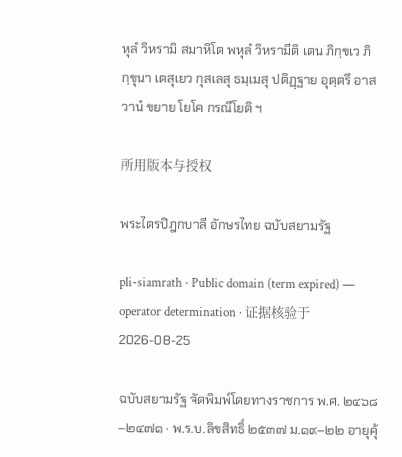หุลํ วิหรามิ สมาหิโต พหุลํ วิหรามีติ เตน ภิกฺขเว ภิกฺขุนา เตสุเยว กุสเลสุ ธมฺเมสุ ปติฏฺฐาย อุตฺตรึ อาสวานํ ขยาย โยโค กรณีโยติ ฯ

所用版本与授权

พระไตรปิฎกบาลี อักษรไทย ฉบับสยามรัฐ

pli-siamrath · Public domain (term expired) — operator determination · 证据核验于 2026-08-25

ฉบับสยามรัฐ จัดพิมพ์โดยทางราชการ พ.ศ. ๒๔๖๘–๒๔๗๑ · พ.ร.บ.ลิขสิทธิ์ ๒๕๓๗ ม.๑๙–๒๒ อายุคุ้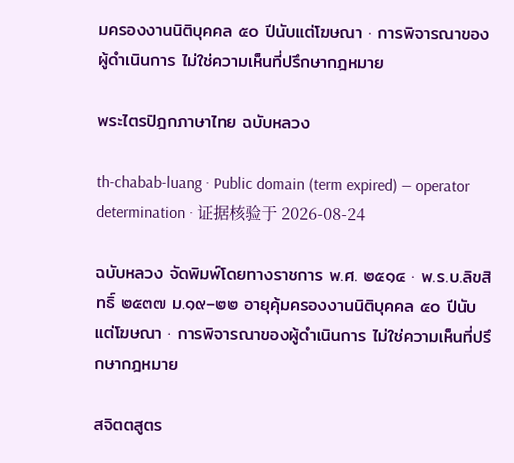มครองงานนิติบุคคล ๕๐ ปีนับแต่โฆษณา · การพิจารณาของผู้ดำเนินการ ไม่ใช่ความเห็นที่ปรึกษากฎหมาย

พระไตรปิฎกภาษาไทย ฉบับหลวง

th-chabab-luang · Public domain (term expired) — operator determination · 证据核验于 2026-08-24

ฉบับหลวง จัดพิมพ์โดยทางราชการ พ.ศ. ๒๕๑๔ · พ.ร.บ.ลิขสิทธิ์ ๒๕๓๗ ม.๑๙–๒๒ อายุคุ้มครองงานนิติบุคคล ๕๐ ปีนับแต่โฆษณา · การพิจารณาของผู้ดำเนินการ ไม่ใช่ความเห็นที่ปรึกษากฎหมาย

สจิตตสูตร